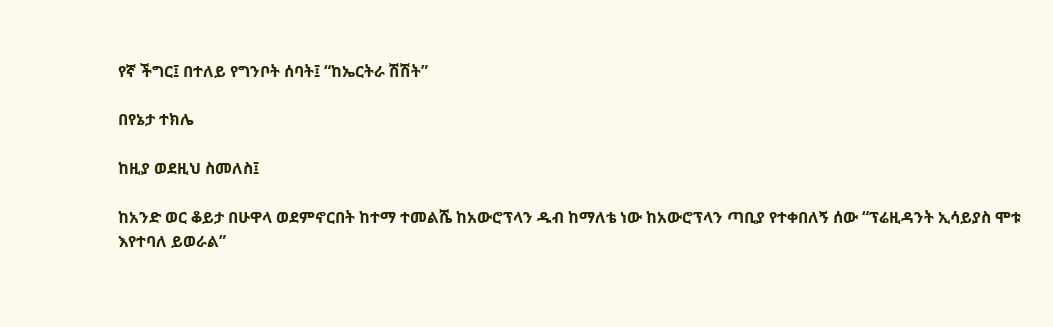የኛ ችግር፤ በተለይ የግንቦት ሰባት፤ “ከኤርትራ ሽሽት”

በየኔታ ተክሌ

ከዚያ ወደዚህ ስመለስ፤

ከአንድ ወር ቆይታ በሁዋላ ወደምኖርበት ከተማ ተመልሼ ከአውሮፕላን ዱብ ከማለቴ ነው ከአውሮፕላን ጣቢያ የተቀበለኝ ሰው “ፕሬዚዳንት ኢሳይያስ ሞቱ እየተባለ ይወራል”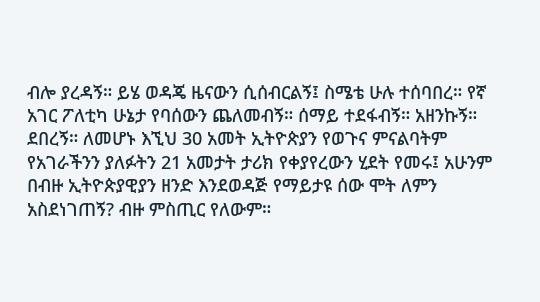ብሎ ያረዳኝ። ይሄ ወዳጄ ዜናውን ሲሰብርልኝ፤ ስሜቴ ሁሉ ተሰባበረ። የኛ አገር ፖለቲካ ሁኔታ የባሰውን ጨለመብኝ። ሰማይ ተደፋብኝ። አዘንኩኝ። ደበረኝ። ለመሆኑ እኚህ 30 አመት ኢትዮጵያን የወጉና ምናልባትም የአገራችንን ያለፉትን 21 አመታት ታሪክ የቀያየረውን ሂደት የመሩ፤ አሁንም በብዙ ኢትዮጵያዊያን ዘንድ እንደወዳጅ የማይታዩ ሰው ሞት ለምን አስደነገጠኝ? ብዙ ምስጢር የለውም።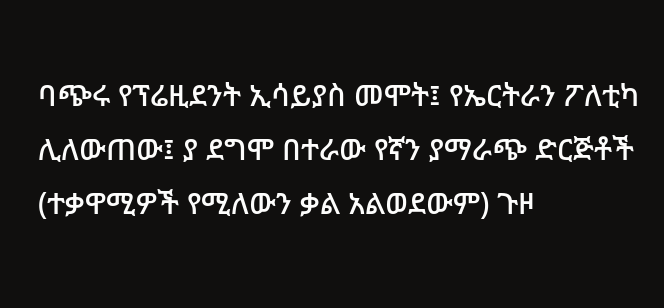ባጭሩ የፕሬዚደንት ኢሳይያስ መሞት፤ የኤርትራን ፖለቲካ ሊለውጠው፤ ያ ደግሞ በተራው የኛን ያማራጭ ድርጅቶች (ተቃዋሚዎች የሚለውን ቃል አልወደውም) ጉዞ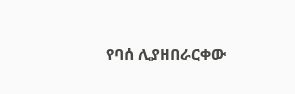የባሰ ሊያዘበራርቀው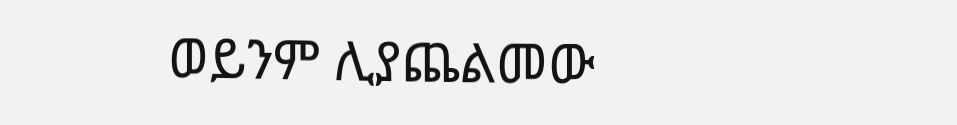ወይንም ሊያጨልመው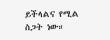ይችላልና የሚል ስጋት ነው።